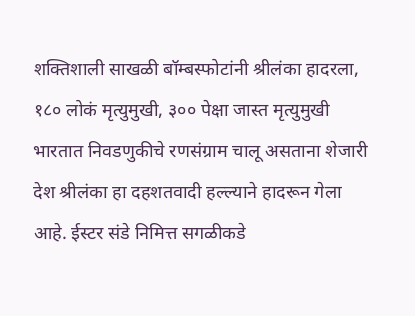शक्तिशाली साखळी बॉम्बस्फोटांनी श्रीलंका हादरला, १८० लोकं मृत्युमुखी, ३०० पेक्षा जास्त मृत्युमुखी
भारतात निवडणुकीचे रणसंग्राम चालू असताना शेजारी देश श्रीलंका हा दहशतवादी हल्ल्याने हादरून गेला आहे. ईस्टर संडे निमित्त सगळीकडे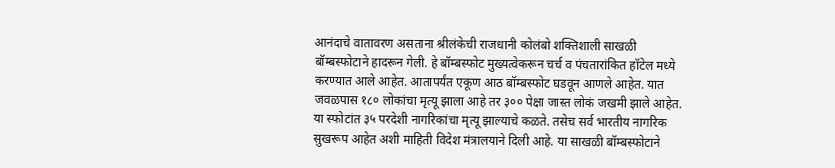आनंदाचे वातावरण असताना श्रीलंकेची राजधानी कोलंबो शक्तिशाली साखळी बॉम्बस्फोटाने हादरून गेली. हे बॉम्बस्फोट मुख्यत्वेकरून चर्च व पंचतारांकित हॉटेल मध्ये करण्यात आले आहेत. आतापर्यंत एकूण आठ बॉम्बस्फोट घडवून आणले आहेत. यात जवळपास १८० लोकांचा मृत्यू झाला आहे तर ३०० पेक्षा जास्त लोकं जखमी झाले आहेत. या स्फोटांत ३५ परदेशी नागरिकांचा मृत्यू झाल्याचे कळते. तसेच सर्व भारतीय नागरिक सुखरूप आहेत अशी माहिती विदेश मंत्रालयाने दिली आहे. या साखळी बॉम्बस्फोटाने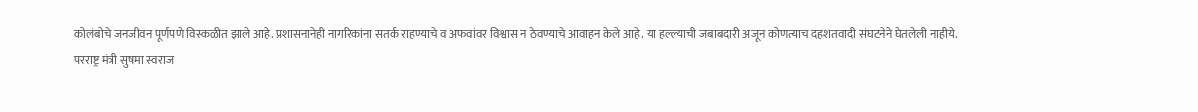कोलंबोचे जनजीवन पूर्णपणे विस्कळीत झाले आहे. प्रशासनानेही नागरिकांना सतर्क राहण्याचे व अफवांवर विश्वास न ठेवण्याचे आवाहन केले आहे. या हल्ल्याची जबाबदारी अजून कोणत्याच दहशतवादी संघटनेने घेतलेली नाहीये.
परराष्ट्र मंत्री सुषमा स्वराज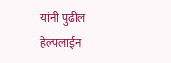यांनी पुढील हेल्पलाईन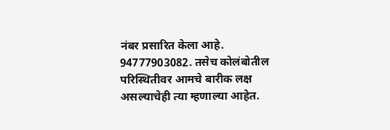नंबर प्रसारित केला आहे. 94777903082. तसेच कोलंबोतील परिस्थितीवर आमचे बारीक लक्ष असल्याचेही त्या म्हणाल्या आहेत.